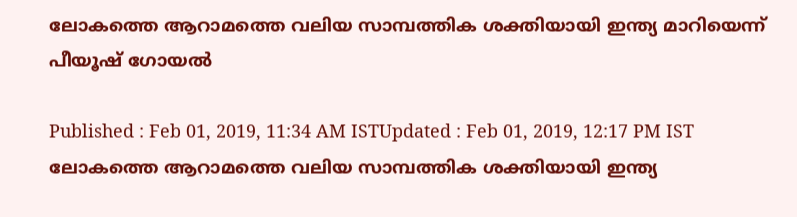ലോകത്തെ ആറാമത്തെ വലിയ സാമ്പത്തിക ശക്തിയായി ഇന്ത്യ മാറിയെന്ന് പീയൂഷ് ഗോയല്‍

Published : Feb 01, 2019, 11:34 AM ISTUpdated : Feb 01, 2019, 12:17 PM IST
ലോകത്തെ ആറാമത്തെ വലിയ സാമ്പത്തിക ശക്തിയായി ഇന്ത്യ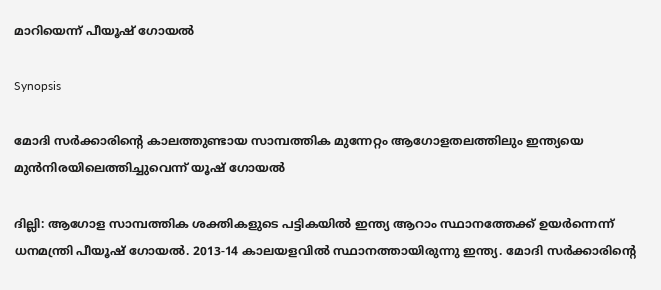മാറിയെന്ന് പീയൂഷ് ഗോയല്‍

Synopsis

മോദി സര്‍ക്കാരിന്‍റെ കാലത്തുണ്ടായ സാമ്പത്തിക മുന്നേറ്റം ആഗോളതലത്തിലും ഇന്ത്യയെ മുന്‍നിരയിലെത്തിച്ചുവെന്ന് യൂഷ് ഗോയല്‍

ദില്ലി: ആഗോള സാമ്പത്തിക ശക്തികളുടെ പട്ടികയില്‍ ഇന്ത്യ ആറാം സ്ഥാനത്തേക്ക് ഉയര്‍ന്നെന്ന് ധനമന്ത്രി പീയൂഷ് ഗോയല്‍. 2013-14 കാലയളവില്‍ സ്ഥാനത്തായിരുന്നു ഇന്ത്യ. മോദി സര്‍ക്കാരിന്‍റെ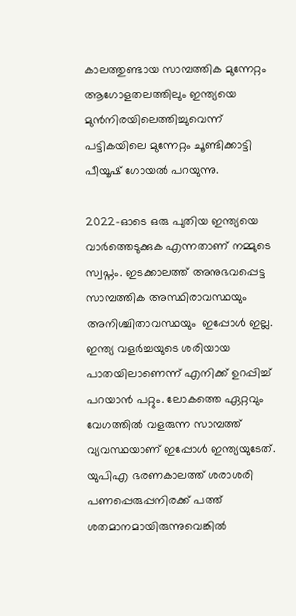കാലത്തുണ്ടായ സാമ്പത്തിക മുന്നേറ്റം ആഗോളതലത്തിലും ഇന്ത്യയെ മുന്‍നിരയിലെത്തിച്ചുവെന്ന് പട്ടികയിലെ മുന്നേറ്റം ചൂണ്ടിക്കാട്ടി പീയൂഷ് ഗോയല്‍ പറയുന്നു.

2022-ഓടെ ഒരു പുതിയ ഇന്ത്യയെ വാര്‍ത്തെടുക്കുക എന്നതാണ് നമ്മുടെ സ്വപ്നം. ഇടക്കാലത്ത് അനുഭവപ്പെട്ട സാമ്പത്തിക അസ്ഥിരാവസ്ഥയും അനിശ്ചിതാവസ്ഥയും  ഇപ്പോള്‍ ഇല്ല. ഇന്ത്യ വളര്‍ച്ചയുടെ ശരിയായ പാതയിലാണെന്ന് എനിക്ക് ഉറപ്പിച്ച് പറയാന്‍ പറ്റും. ലോകത്തെ ഏറ്റവും വേഗത്തില്‍ വളരുന്ന സാമ്പത്ത് വ്യവസ്ഥയാണ് ഇപ്പോള്‍ ഇന്ത്യയുടേത്.  യുപിഎ ഭരണകാലത്ത് ശരാശരി പണപ്പെരുപ്പനിരക്ക് പത്ത് ശതമാനമായിരുന്നുവെങ്കില്‍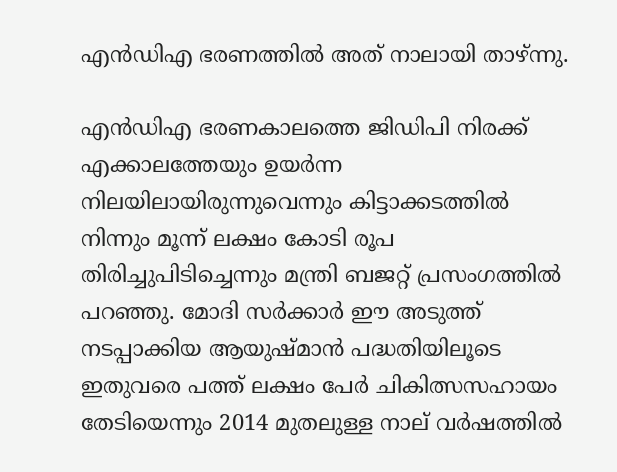എന്‍ഡിഎ ഭരണത്തില്‍ അത് നാലായി താഴ്ന്നു.

എന്‍ഡിഎ ഭരണകാലത്തെ ജിഡിപി നിരക്ക് എക്കാലത്തേയും ഉയര്‍ന്ന നിലയിലായിരുന്നുവെന്നും കിട്ടാക്കടത്തില്‍ നിന്നും മൂന്ന് ലക്ഷം കോടി രൂപ തിരിച്ചുപിടിച്ചെന്നും മന്ത്രി ബജറ്റ് പ്രസംഗത്തില്‍ പറഞ്ഞു. മോദി സര്‍ക്കാര്‍ ഈ അടുത്ത് നടപ്പാക്കിയ ആയുഷ്മാന്‍ പദ്ധതിയിലൂടെ ഇതുവരെ പത്ത് ലക്ഷം പേര്‍ ചികിത്സസഹായം തേടിയെന്നും 2014 മുതലുള്ള നാല് വര്‍ഷത്തില്‍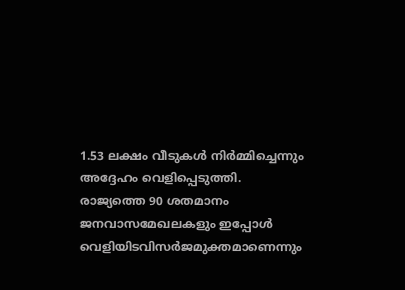1.53 ലക്ഷം വീടുകള്‍ നിര്‍മ്മിച്ചെന്നും അദ്ദേഹം വെളിപ്പെടുത്തി. രാജ്യത്തെ 90 ശതമാനം ജനവാസമേഖലകളും ഇപ്പോള്‍ വെളിയിടവിസര്‍ജമുക്തമാണെന്നും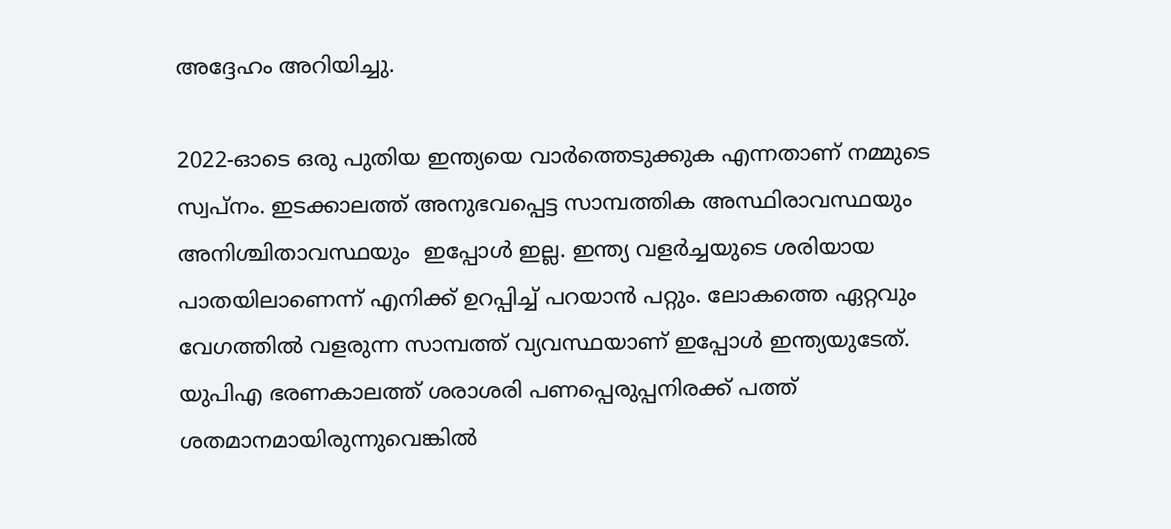അദ്ദേഹം അറിയിച്ചു.

2022-ഓടെ ഒരു പുതിയ ഇന്ത്യയെ വാര്‍ത്തെടുക്കുക എന്നതാണ് നമ്മുടെ സ്വപ്നം. ഇടക്കാലത്ത് അനുഭവപ്പെട്ട സാമ്പത്തിക അസ്ഥിരാവസ്ഥയും അനിശ്ചിതാവസ്ഥയും  ഇപ്പോള്‍ ഇല്ല. ഇന്ത്യ വളര്‍ച്ചയുടെ ശരിയായ പാതയിലാണെന്ന് എനിക്ക് ഉറപ്പിച്ച് പറയാന്‍ പറ്റും. ലോകത്തെ ഏറ്റവും വേഗത്തില്‍ വളരുന്ന സാമ്പത്ത് വ്യവസ്ഥയാണ് ഇപ്പോള്‍ ഇന്ത്യയുടേത്.  യുപിഎ ഭരണകാലത്ത് ശരാശരി പണപ്പെരുപ്പനിരക്ക് പത്ത് ശതമാനമായിരുന്നുവെങ്കില്‍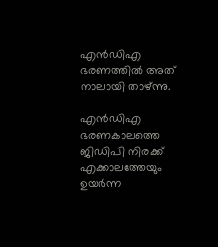എന്‍ഡിഎ ഭരണത്തില്‍ അത് നാലായി താഴ്ന്നു.

എന്‍ഡിഎ ഭരണകാലത്തെ ജിഡിപി നിരക്ക് എക്കാലത്തേയും ഉയര്‍ന്ന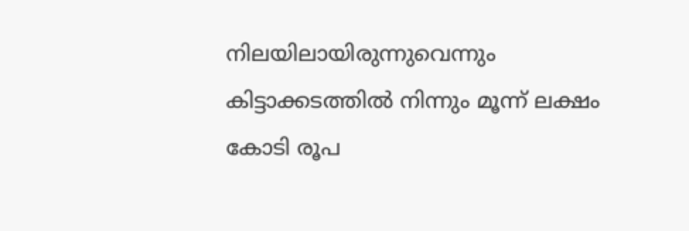നിലയിലായിരുന്നുവെന്നും കിട്ടാക്കടത്തില്‍ നിന്നും മൂന്ന് ലക്ഷം കോടി രൂപ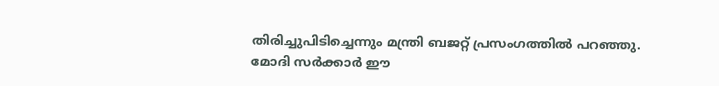തിരിച്ചുപിടിച്ചെന്നും മന്ത്രി ബജറ്റ് പ്രസംഗത്തില്‍ പറഞ്ഞു. മോദി സര്‍ക്കാര്‍ ഈ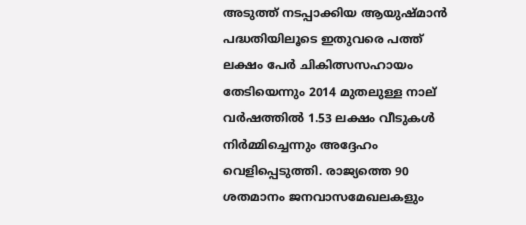അടുത്ത് നടപ്പാക്കിയ ആയുഷ്മാന്‍ പദ്ധതിയിലൂടെ ഇതുവരെ പത്ത് ലക്ഷം പേര്‍ ചികിത്സസഹായം തേടിയെന്നും 2014 മുതലുള്ള നാല് വര്‍ഷത്തില്‍ 1.53 ലക്ഷം വീടുകള്‍ നിര്‍മ്മിച്ചെന്നും അദ്ദേഹം വെളിപ്പെടുത്തി. രാജ്യത്തെ 90 ശതമാനം ജനവാസമേഖലകളും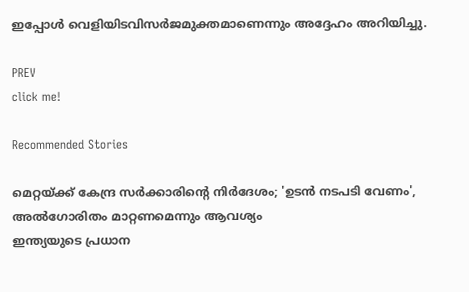ഇപ്പോള്‍ വെളിയിടവിസര്‍ജമുക്തമാണെന്നും അദ്ദേഹം അറിയിച്ചു.

PREV
click me!

Recommended Stories

മെറ്റയ്ക്ക് കേന്ദ്ര സർക്കാരിന്റെ നിർദേശം; 'ഉടൻ നടപടി വേണം', അൽഗോരിതം മാറ്റണമെന്നും ആവശ്യം
ഇന്ത്യയുടെ പ്രധാന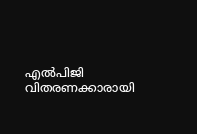എൽപിജി വിതരണക്കാരായി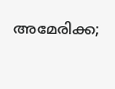അമേരിക്ക;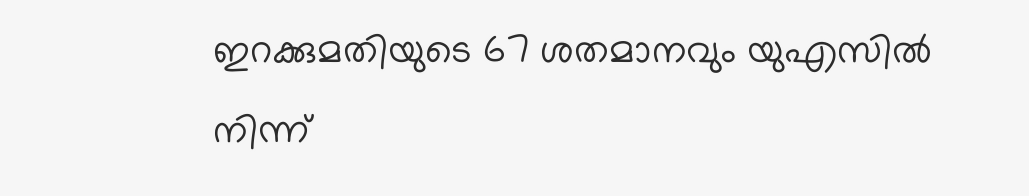ഇറക്കുമതിയുടെ 67 ശതമാനവും യുഎസിൽ നിന്ന്